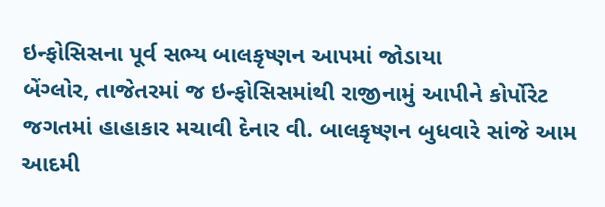ઇન્ફોસિસના પૂર્વ સભ્ય બાલકૃષ્ણન આપમાં જોડાયા
બેંગ્લોર, તાજેતરમાં જ ઇન્ફોસિસમાંથી રાજીનામું આપીને કોર્પોરેટ જગતમાં હાહાકાર મચાવી દેનાર વી. બાલકૃષ્ણન બુધવારે સાંજે આમ આદમી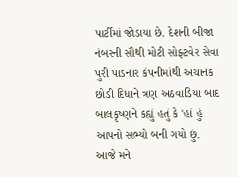પાર્ટીમાં જોડાયા છે. દેશની બીજા નંબરની સૌથી મોટી સોફ્ટવેર સેવા પુરી પાડનાર કંપનીમાંથી અચાનક છોડી દિધાને ત્રણ અઠવાડિયા બાદ બાલકૃષ્ણને કહ્યું હતું કે 'હાં હું આપનો સભ્યો બની ગયો છું. આજે મને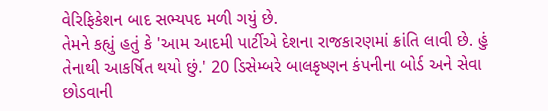વેરિફિકેશન બાદ સભ્યપદ મળી ગયું છે.
તેમને કહ્યું હતું કે 'આમ આદમી પાર્ટીએ દેશના રાજકારણમાં ક્રાંતિ લાવી છે. હું તેનાથી આકર્ષિત થયો છું.' 20 ડિસેમ્બરે બાલકૃષ્ણન કંપનીના બોર્ડ અને સેવા છોડવાની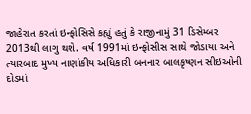જાહેરાત કરતાં ઇન્ફોસિસે કહ્યું હતું કે રાજીનામું 31 ડિસેમ્બર 2013થી લાગુ થશે. વર્ષ 1991માં ઇન્ફોસીસ સાથે જોડાયા અને ત્યારબાદ મુખ્ય નાણાંકીય અધિકારી બનનાર બાલકૃષ્ણન સીઇઓની દોડમાં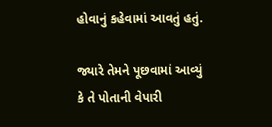હોવાનું કહેવામાં આવતું હતું.

જ્યારે તેમને પૂછવામાં આવ્યું કે તે પોતાની વેપારી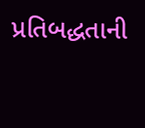પ્રતિબદ્ધતાની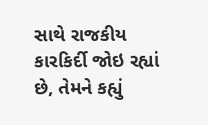સાથે રાજકીય કારકિર્દી જોઇ રહ્યાં છે, તેમને કહ્યું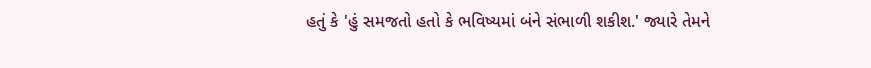હતું કે 'હું સમજતો હતો કે ભવિષ્યમાં બંને સંભાળી શકીશ.' જ્યારે તેમને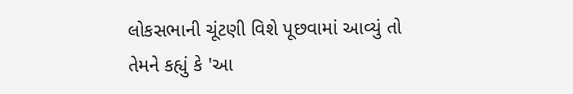લોકસભાની ચૂંટણી વિશે પૂછવામાં આવ્યું તો તેમને કહ્યું કે 'આ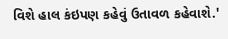વિશે હાલ કંઇપણ કહેવું ઉતાવળ કહેવાશે.'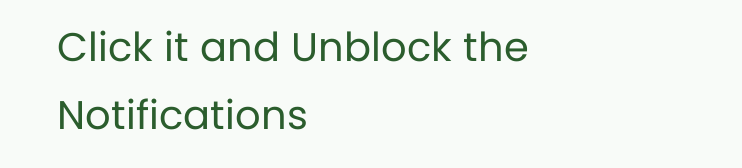Click it and Unblock the Notifications